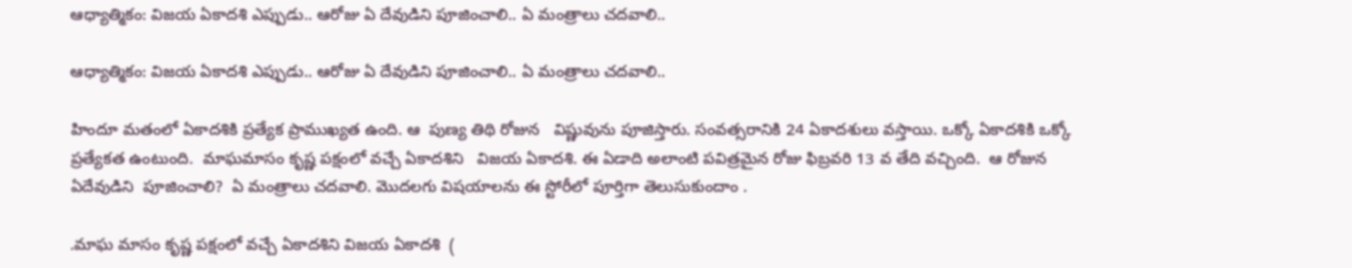ఆధ్యాత్మికం: విజయ ఏకాదశి ఎప్పుడు.. ఆరోజు ఏ దేవుడిని పూజించాలి.. ఏ మంత్రాలు చదవాలి..

ఆధ్యాత్మికం: విజయ ఏకాదశి ఎప్పుడు.. ఆరోజు ఏ దేవుడిని పూజించాలి.. ఏ మంత్రాలు చదవాలి..

హిందూ మతంలో ఏకాదశికి ప్రత్యేక ప్రాముఖ్యత ఉంది. ఆ  పుణ్య తిథి రోజున   విష్ణువును పూజిస్తారు. సంవత్సరానికి 24 ఏకాదశులు వస్తాయి. ఒక్కో ఏకాదశికి ఒక్కో ప్రత్యేకత ఉంటుంది.  మాఘమాసం కృష్ణ పక్షంలో వచ్చే ఏకాదశిని   విజయ ఏకాదశి. ఈ ఏడాది అలాంటి పవిత్రమైన రోజు ఫిబ్రవరి 13 వ తేది వచ్చింది.  ఆ రోజున ఏదేవుడిని  పూజించాలి?  ఏ మంత్రాలు చదవాలి. మొదలగు విషయాలను ఈ స్టోరీలో పూర్తిగా తెలుసుకుందాం .

.మాఘ మాసం కృష్ణ పక్షంలో వచ్చే ఏకాదశిని విజయ ఏకాదశి  (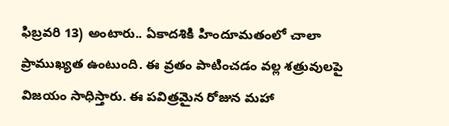ఫిబ్రవరి 13) అంటారు.. ఏకాదశికి హిందూమతంలో చాలా ప్రాముఖ్యత ఉంటుంది. ఈ వ్రతం పాటించడం వల్ల శత్రువులపై విజయం సాధిస్తారు. ఈ పవిత్రమైన రోజున మహా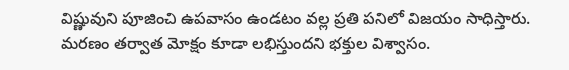విష్ణువుని పూజించి ఉపవాసం ఉండటం వల్ల ప్రతి పనిలో విజయం సాధిస్తారు. మరణం తర్వాత మోక్షం కూడా లభిస్తుందని భక్తుల విశ్వాసం.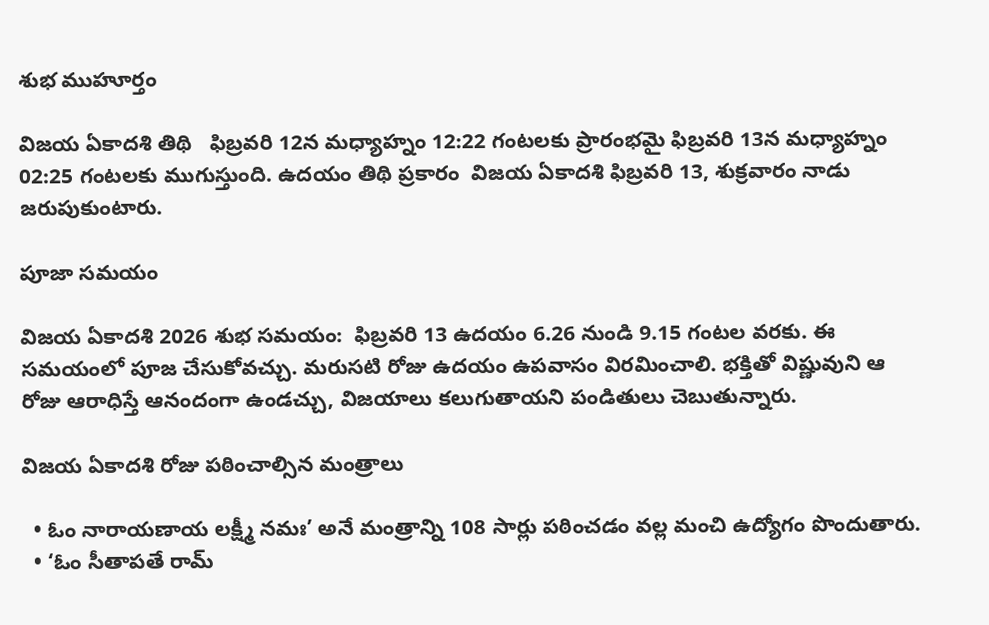శుభ ముహూర్తం

విజయ ఏకాదశి తిథి   ఫిబ్రవరి 12న మధ్యాహ్నం 12:22 గంటలకు ప్రారంభమై ఫిబ్రవరి 13న మధ్యాహ్నం 02:25 గంటలకు ముగుస్తుంది. ఉదయం తిథి ప్రకారం  విజయ ఏకాదశి ఫిబ్రవరి 13, శుక్రవారం నాడు జరుపుకుంటారు.

పూజా సమయం

విజయ ఏకాదశి 2026 శుభ సమయం:  ఫిబ్రవరి 13 ఉదయం 6.26 నుండి 9.15 గంటల వరకు. ఈ సమయంలో పూజ చేసుకోవచ్చు. మరుసటి రోజు ఉదయం ఉపవాసం విరమించాలి. భక్తితో విష్ణువుని ఆ రోజు ఆరాధిస్తే ఆనందంగా ఉండచ్చు, విజయాలు కలుగుతాయని పండితులు చెబుతున్నారు.

విజయ ఏకాదశి రోజు పఠించాల్సిన మంత్రాలు

  • ఓం నారాయణాయ లక్ష్మీ నమః’ అనే మంత్రాన్ని 108 సార్లు పఠించడం వల్ల మంచి ఉద్యోగం పొందుతారు.
  • ‘ఓం సీతాపతే రామ్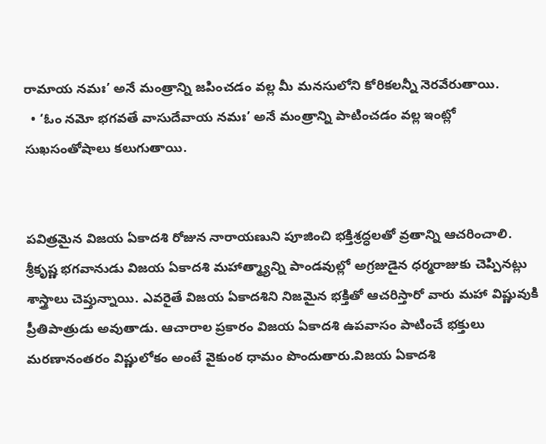రామాయ నమః’ అనే మంత్రాన్ని జపించడం వల్ల మీ మనసులోని కోరికలన్నీ నెరవేరుతాయి.
  • ‘ఓం నమో భగవతే వాసుదేవాయ నమః’ అనే మంత్రాన్ని పాటించడం వల్ల ఇంట్లో సుఖసంతోషాలు కలుగుతాయి.


పవిత్రమైన విజయ ఏకాదశి రోజున నారాయణుని పూజించి భక్తిశ్రద్ధలతో వ్రతాన్ని ఆచరించాలి. శ్రీకృష్ణ భగవానుడు విజయ ఏకాదశి మహాత్మ్యాన్ని పాండవుల్లో అగ్రజుడైన ధర్మరాజుకు చెప్పినట్లు శాస్త్రాలు చెప్తున్నాయి. ఎవరైతే విజయ ఏకాదశిని నిజమైన భక్తితో ఆచరిస్తారో వారు మహా విష్ణువుకి ప్రీతిపాత్రుడు అవుతాడు. ఆచారాల ప్రకారం విజయ ఏకాదశి ఉపవాసం పాటించే భక్తులు మరణానంతరం విష్ణులోకం అంటే వైకుంఠ ధామం పొందుతారు.విజయ ఏకాదశి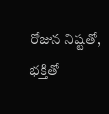రోజున నిష్టతో, భక్తితో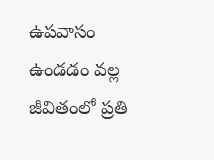ఉపవాసం ఉండడం వల్ల జీవితంలో ప్రతి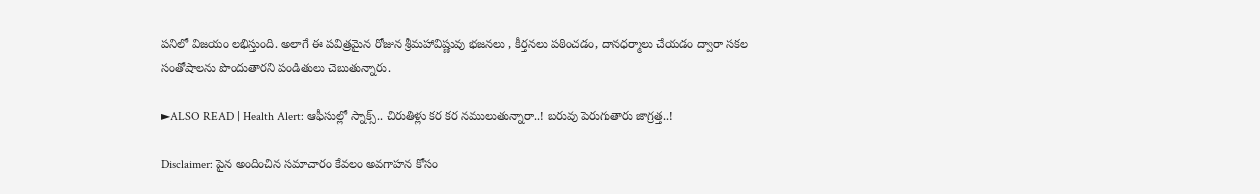పనిలో విజయం లభిస్తుంది. అలాగే ఈ పవిత్రమైన రోజున శ్రీమహావిష్ణువు భజనలు , కీర్తనలు పఠించడం, దానధర్మాలు చేయడం ద్వారా సకల సంతోషాలను పొందుతారని పండితులు చెబుతున్నారు.

►ALSO READ | Health Alert: ఆఫీసుల్లో స్నాక్స్.. చిరుతిళ్లు కర కర నములుతున్నారా..! బరువు పెరుగుతారు జాగ్రత్త..!

Disclaimer: పైన అందించిన సమాచారం కేవలం అవగాహన కోసం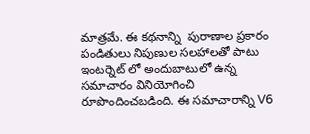మాత్రమే. ఈ కథనాన్ని  పురాణాల ప్రకారం పండితులు నిపుణుల సలహాలతో పాటు ఇంటర్నెట్ లో అందుబాటులో ఉన్న సమాచారం వినియోగించి రూపొందించబడింది. ఈ సమాచారాన్ని V6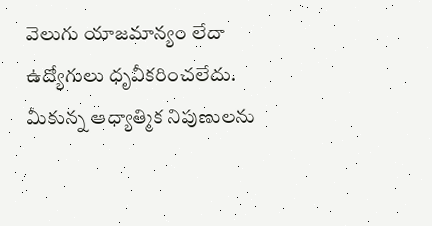వెలుగు యాజమాన్యం లేదా ఉద్యోగులు ధృవీకరించలేదు. మీకున్న ఆధ్యాత్మిక నిపుణులను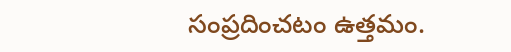సంప్రదించటం ఉత్తమం.